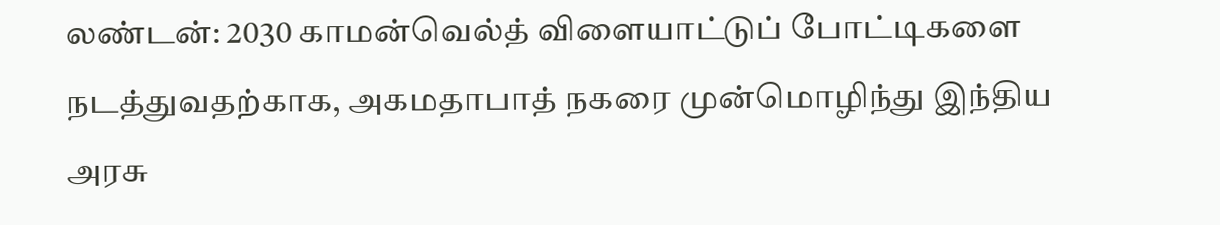லண்டன்: 2030 காமன்வெல்த் விளையாட்டுப் போட்டிகளை நடத்துவதற்காக, அகமதாபாத் நகரை முன்மொழிந்து இந்திய அரசு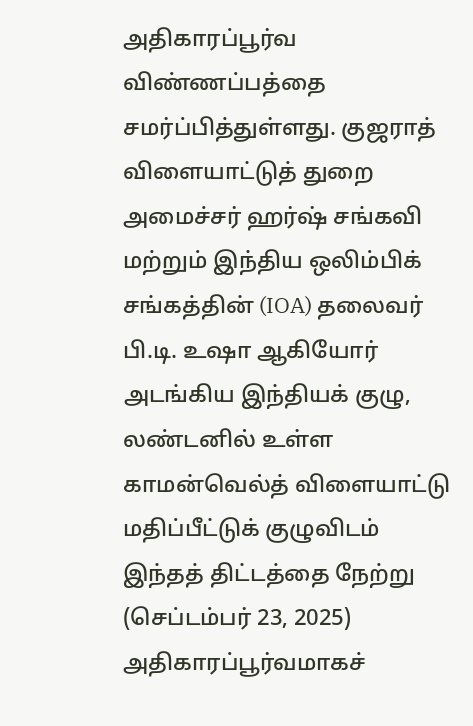அதிகாரப்பூர்வ விண்ணப்பத்தை சமர்ப்பித்துள்ளது. குஜராத் விளையாட்டுத் துறை அமைச்சர் ஹர்ஷ் சங்கவி மற்றும் இந்திய ஒலிம்பிக் சங்கத்தின் (IOA) தலைவர் பி.டி. உஷா ஆகியோர் அடங்கிய இந்தியக் குழு, லண்டனில் உள்ள காமன்வெல்த் விளையாட்டு மதிப்பீட்டுக் குழுவிடம் இந்தத் திட்டத்தை நேற்று (செப்டம்பர் 23, 2025) அதிகாரப்பூர்வமாகச்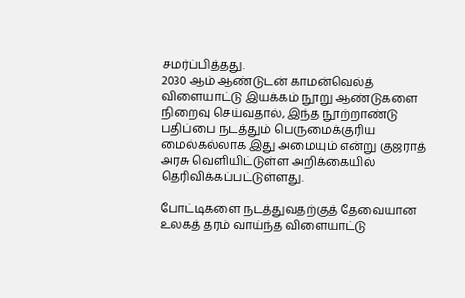சமர்ப்பித்தது.
2030 ஆம் ஆண்டுடன் காமன்வெல்த் விளையாட்டு இயக்கம் நூறு ஆண்டுகளை நிறைவு செய்வதால், இந்த நூற்றாண்டு பதிப்பை நடத்தும் பெருமைக்குரிய மைல்கல்லாக இது அமையும் என்று குஜராத் அரசு வெளியிட்டுள்ள அறிக்கையில் தெரிவிக்கப்பட்டுள்ளது.

போட்டிகளை நடத்துவதற்குத் தேவையான உலகத் தரம் வாய்ந்த விளையாட்டு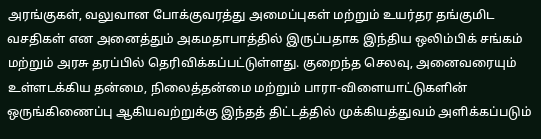அரங்குகள், வலுவான போக்குவரத்து அமைப்புகள் மற்றும் உயர்தர தங்குமிட வசதிகள் என அனைத்தும் அகமதாபாத்தில் இருப்பதாக இந்திய ஒலிம்பிக் சங்கம் மற்றும் அரசு தரப்பில் தெரிவிக்கப்பட்டுள்ளது. குறைந்த செலவு, அனைவரையும் உள்ளடக்கிய தன்மை, நிலைத்தன்மை மற்றும் பாரா-விளையாட்டுகளின் ஒருங்கிணைப்பு ஆகியவற்றுக்கு இந்தத் திட்டத்தில் முக்கியத்துவம் அளிக்கப்படும்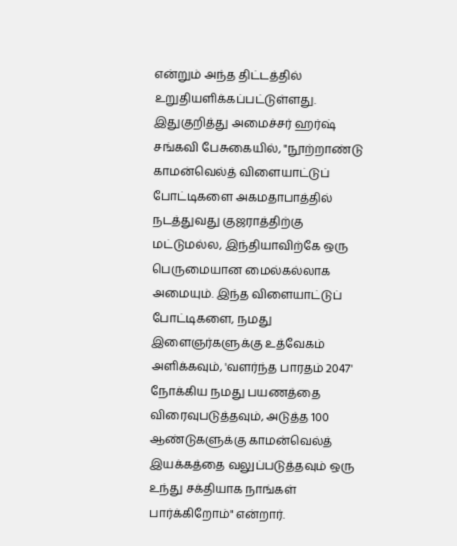என்றும் அந்த திட்டத்தில் உறுதியளிக்கப்பட்டுள்ளது.
இதுகுறித்து அமைச்சர் ஹர்ஷ் சங்கவி பேசுகையில், "நூற்றாண்டு காமன்வெல்த் விளையாட்டுப் போட்டிகளை அகமதாபாத்தில் நடத்துவது குஜராத்திற்கு மட்டுமல்ல, இந்தியாவிற்கே ஒரு பெருமையான மைல்கல்லாக அமையும். இந்த விளையாட்டுப் போட்டிகளை, நமது இளைஞர்களுக்கு உத்வேகம் அளிக்கவும், 'வளர்ந்த பாரதம் 2047' நோக்கிய நமது பயணத்தை விரைவுபடுத்தவும், அடுத்த 100 ஆண்டுகளுக்கு காமன்வெல்த் இயக்கத்தை வலுப்படுத்தவும் ஒரு உந்து சக்தியாக நாங்கள் பார்க்கிறோம்" என்றார்.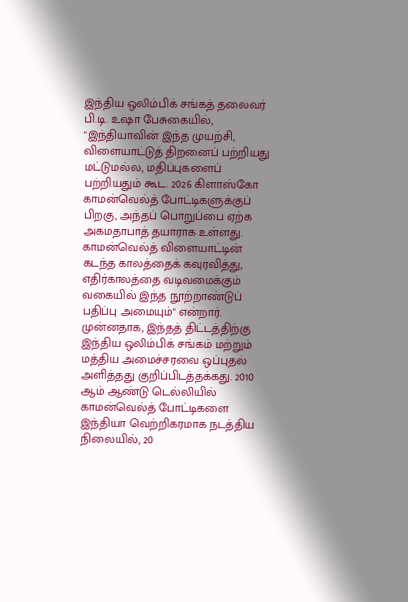இந்திய ஒலிம்பிக் சங்கத் தலைவர் பி.டி. உஷா பேசுகையில், "இந்தியாவின் இந்த முயற்சி, விளையாட்டுத் திறனைப் பற்றியது மட்டுமல்ல, மதிப்புகளைப் பற்றியதும் கூட. 2026 கிளாஸ்கோ காமன்வெல்த் போட்டிகளுக்குப் பிறகு, அந்தப் பொறுப்பை ஏற்க அகமதாபாத் தயாராக உள்ளது. காமன்வெல்த் விளையாட்டின் கடந்த காலத்தைக் கவுரவித்து, எதிர்காலத்தை வடிவமைக்கும் வகையில் இந்த நூற்றாண்டுப் பதிப்பு அமையும்" என்றார்.
முன்னதாக, இந்தத் திட்டத்திற்கு இந்திய ஒலிம்பிக் சங்கம் மற்றும் மத்திய அமைச்சரவை ஒப்புதல் அளித்தது குறிப்பிடத்தக்கது. 2010 ஆம் ஆண்டு டெல்லியில் காமன்வெல்த் போட்டிகளை இந்தியா வெற்றிகரமாக நடத்திய நிலையில், 20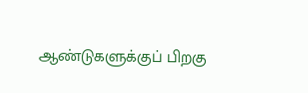ஆண்டுகளுக்குப் பிறகு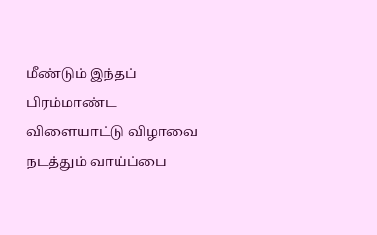மீண்டும் இந்தப் பிரம்மாண்ட விளையாட்டு விழாவை நடத்தும் வாய்ப்பை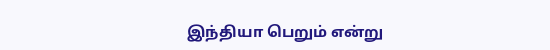இந்தியா பெறும் என்று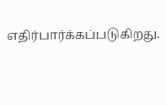எதிர்பார்க்கப்படுகிறது.